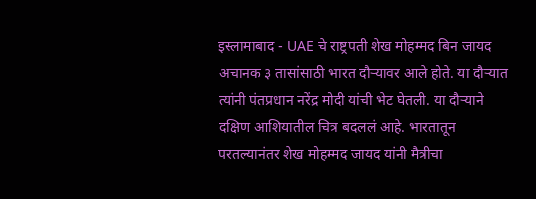इस्लामाबाद - UAE चे राष्ट्रपती शेख मोहम्मद बिन जायद अचानक ३ तासांसाठी भारत दौऱ्यावर आले होते. या दौऱ्यात त्यांनी पंतप्रधान नरेंद्र मोदी यांची भेट घेतली. या दौऱ्याने दक्षिण आशियातील चित्र बदललं आहे. भारतातून परतल्यानंतर शेख मोहम्मद जायद यांनी मैत्रीचा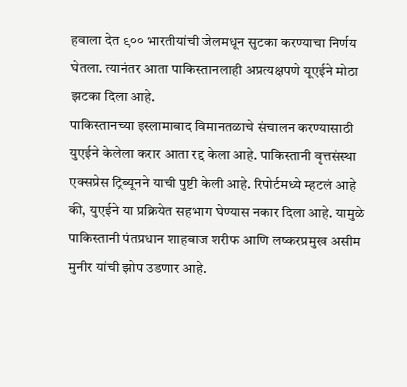हवाला देत ९०० भारतीयांची जेलमधून सुटका करण्याचा निर्णय घेतला. त्यानंतर आता पाकिस्तानलाही अप्रत्यक्षपणे यूएईने मोठा झटका दिला आहे.
पाकिस्तानच्या इस्लामाबाद विमानतळाचे संचालन करण्यासाठी युएईने केलेला करार आता रद्द केला आहे. पाकिस्तानी वृत्तसंस्था एक्सप्रेस ट्रिब्यूनने याची पुष्टी केली आहे. रिपोर्टमध्ये म्हटलं आहे की, युएईने या प्रक्रियेत सहभाग घेण्यास नकार दिला आहे. यामुळे पाकिस्तानी पंतप्रधान शाहबाज शरीफ आणि लष्करप्रमुख असीम मुनीर यांची झोप उडणार आहे.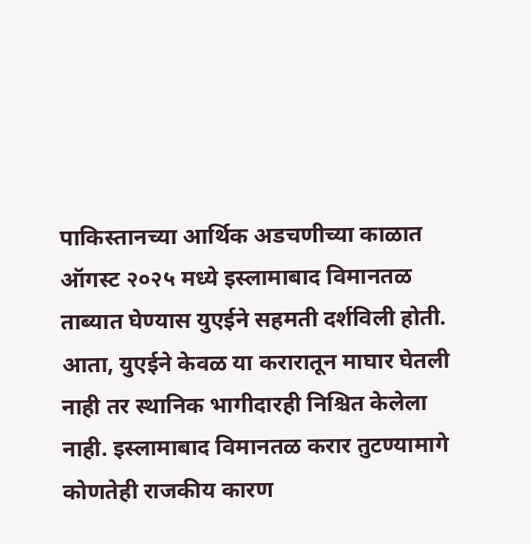पाकिस्तानच्या आर्थिक अडचणीच्या काळात ऑगस्ट २०२५ मध्ये इस्लामाबाद विमानतळ ताब्यात घेण्यास युएईने सहमती दर्शविली होती. आता, युएईने केवळ या करारातून माघार घेतली नाही तर स्थानिक भागीदारही निश्चित केलेला नाही. इस्लामाबाद विमानतळ करार तुटण्यामागे कोणतेही राजकीय कारण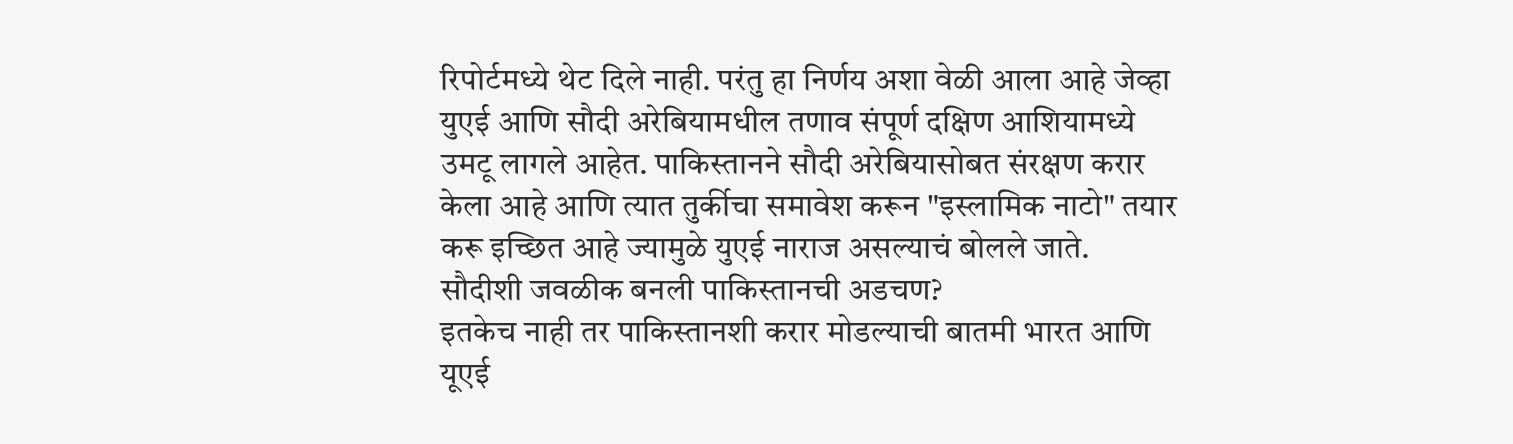रिपोर्टमध्ये थेट दिले नाही. परंतु हा निर्णय अशा वेळी आला आहे जेव्हा युएई आणि सौदी अरेबियामधील तणाव संपूर्ण दक्षिण आशियामध्ये उमटू लागले आहेत. पाकिस्तानने सौदी अरेबियासोबत संरक्षण करार केला आहे आणि त्यात तुर्कीचा समावेश करून "इस्लामिक नाटो" तयार करू इच्छित आहे ज्यामुळे युएई नाराज असल्याचं बोलले जाते.
सौदीशी जवळीक बनली पाकिस्तानची अडचण?
इतकेच नाही तर पाकिस्तानशी करार मोडल्याची बातमी भारत आणि यूएई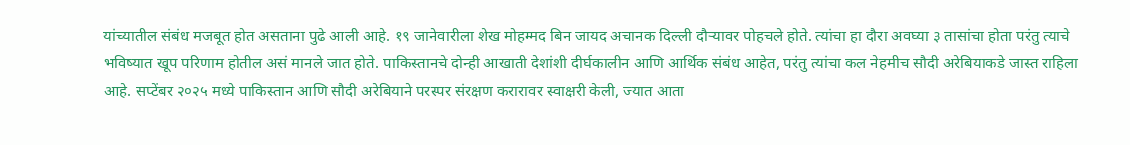यांच्यातील संबंध मजबूत होत असताना पुढे आली आहे. १९ जानेवारीला शेख मोहम्मद बिन जायद अचानक दिल्ली दौऱ्यावर पोहचले होते. त्यांचा हा दौरा अवघ्या ३ तासांचा होता परंतु त्याचे भविष्यात खूप परिणाम होतील असं मानले जात होते. पाकिस्तानचे दोन्ही आखाती देशांशी दीर्घकालीन आणि आर्थिक संबंध आहेत, परंतु त्यांचा कल नेहमीच सौदी अरेबियाकडे जास्त राहिला आहे. सप्टेंबर २०२५ मध्ये पाकिस्तान आणि सौदी अरेबियाने परस्पर संरक्षण करारावर स्वाक्षरी केली, ज्यात आता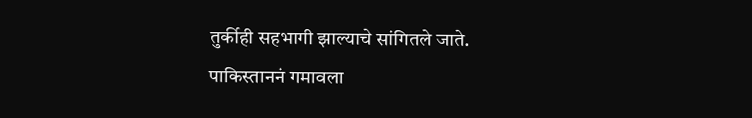तुर्कीही सहभागी झाल्याचे सांगितले जाते.
पाकिस्ताननं गमावला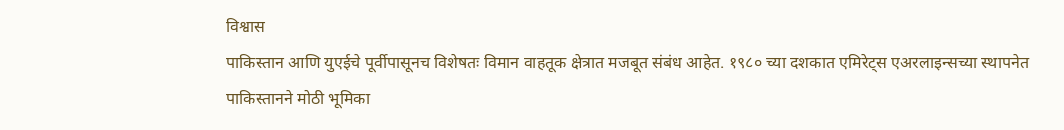विश्वास
पाकिस्तान आणि युएईचे पूर्वीपासूनच विशेषतः विमान वाहतूक क्षेत्रात मजबूत संबंध आहेत. १९८० च्या दशकात एमिरेट्स एअरलाइन्सच्या स्थापनेत पाकिस्तानने मोठी भूमिका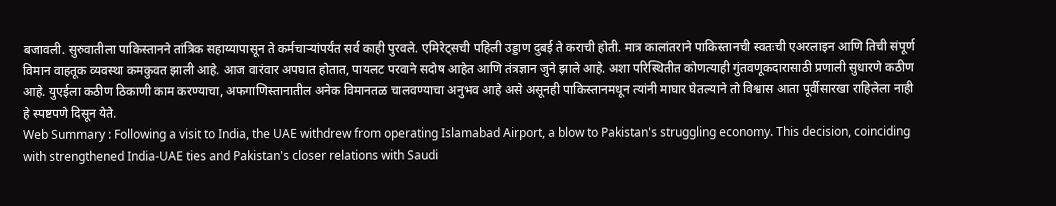बजावली. सुरुवातीला पाकिस्तानने तांत्रिक सहाय्यापासून ते कर्मचाऱ्यांपर्यंत सर्व काही पुरवले. एमिरेट्सची पहिली उड्डाण दुबई ते कराची होती. मात्र कालांतराने पाकिस्तानची स्वतःची एअरलाइन आणि तिची संपूर्ण विमान वाहतूक व्यवस्था कमकुवत झाली आहे. आज वारंवार अपघात होतात, पायलट परवाने सदोष आहेत आणि तंत्रज्ञान जुने झाले आहे. अशा परिस्थितीत कोणत्याही गुंतवणूकदारासाठी प्रणाली सुधारणे कठीण आहे. युएईला कठीण ठिकाणी काम करण्याचा, अफगाणिस्तानातील अनेक विमानतळ चालवण्याचा अनुभव आहे असे असूनही पाकिस्तानमधून त्यांनी माघार घेतल्याने तो विश्वास आता पूर्वीसारखा राहिलेला नाही हे स्पष्टपणे दिसून येते.
Web Summary : Following a visit to India, the UAE withdrew from operating Islamabad Airport, a blow to Pakistan's struggling economy. This decision, coinciding with strengthened India-UAE ties and Pakistan's closer relations with Saudi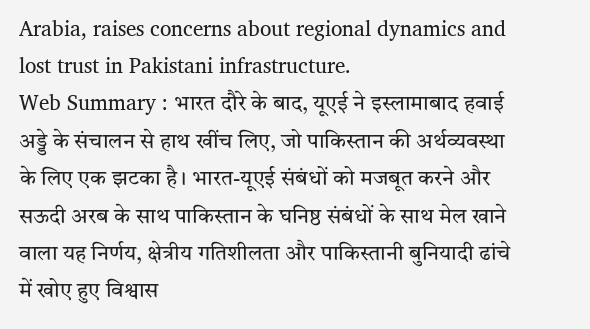Arabia, raises concerns about regional dynamics and lost trust in Pakistani infrastructure.
Web Summary : भारत दौरे के बाद, यूएई ने इस्लामाबाद हवाई अड्डे के संचालन से हाथ खींच लिए, जो पाकिस्तान की अर्थव्यवस्था के लिए एक झटका है। भारत-यूएई संबंधों को मजबूत करने और सऊदी अरब के साथ पाकिस्तान के घनिष्ठ संबंधों के साथ मेल खाने वाला यह निर्णय, क्षेत्रीय गतिशीलता और पाकिस्तानी बुनियादी ढांचे में खोए हुए विश्वास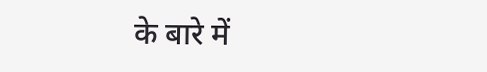के बारे में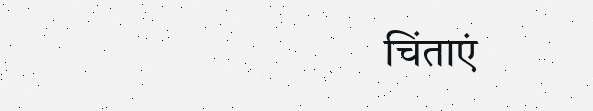चिंताएं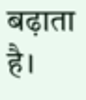बढ़ाता है।